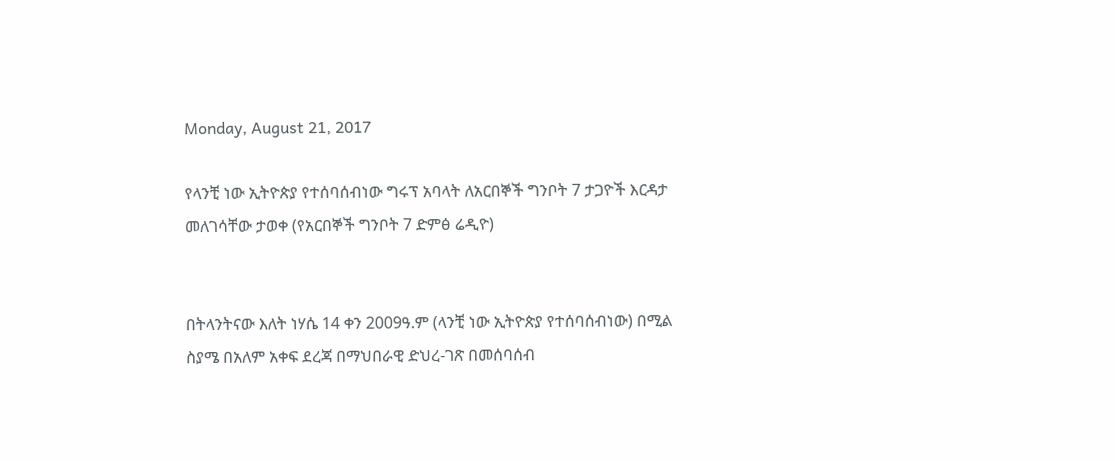Monday, August 21, 2017

የላንቺ ነው ኢትዮጵያ የተሰባሰብነው ግሩፕ አባላት ለአርበኞች ግንቦት 7 ታጋዮች እርዳታ መለገሳቸው ታወቀ (የአርበኞች ግንቦት 7 ድምፅ ሬዲዮ)


በትላንትናው እለት ነሃሴ 14 ቀን 2009ዓ.ም (ላንቺ ነው ኢትዮጵያ የተሰባሰብነው) በሚል ስያሜ በአለም አቀፍ ደረጃ በማህበራዊ ድህረ-ገጽ በመሰባሰብ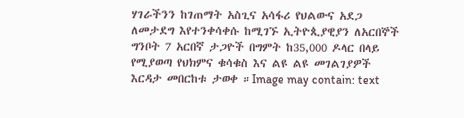ሃገራችንን ከገጠማት አስጊና አሳፋሪ የህልውና አደጋ ለመታደግ እየተንቀሳቀሱ ከሚገኙ ኢትዮጲያዊያን ለአርበኞች ግንቦት 7 አርበኛ ታጋዮች በግምት ከ35,000 ዶላር በላይ የሚያወጣ የህክምና ቁሳቁስ እና ልዩ ልዩ መገልገያዎች እርዳታ መበርከቱ ታወቀ ።Image may contain: text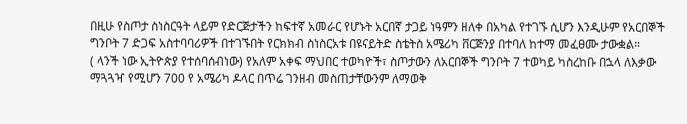በዚሁ የስጦታ ስነስርዓት ላይም የድርጅታችን ከፍተኛ አመራር የሆኑት አርበኛ ታጋይ ነዓምን ዘለቀ በአካል የተገኙ ሲሆን እንዲሁም የአርበኞች ግንቦት 7 ድጋፍ አስተባባሪዎች በተገኙበት የርክክብ ስነስርአቱ በዩናይትድ ስቴትስ አሜሪካ ቨርጅንያ በተባለ ከተማ መፈፀሙ ታውቋል።
( ላንች ነው ኢትዮጵያ የተሰባሰብነው) የአለም አቀፍ ማህበር ተወካዮች፣ ስጦታውን ለአርበኞች ግንቦት 7 ተወካይ ካስረከቡ በኋላ ለእቃው ማጓጓዣ የሚሆን 700 የ አሜሪካ ዶላር በጥሬ ገንዘብ መስጠታቸውንም ለማወቅ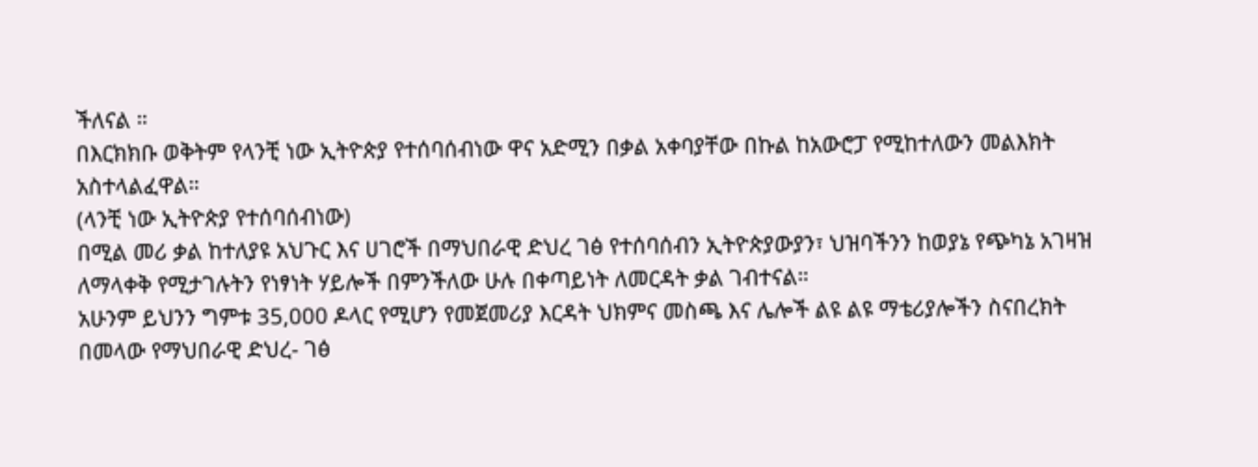ችለናል ።
በእርክክቡ ወቅትም የላንቺ ነው ኢትዮጵያ የተሰባሰብነው ዋና አድሚን በቃል አቀባያቸው በኩል ከአውሮፓ የሚከተለውን መልእክት አስተላልፈዋል።
(ላንቺ ነው ኢትዮጵያ የተሰባሰብነው)
በሚል መሪ ቃል ከተለያዩ አህጉር እና ሀገሮች በማህበራዊ ድህረ ገፅ የተሰባሰብን ኢትዮጵያውያን፣ ህዝባችንን ከወያኔ የጭካኔ አገዛዝ ለማላቀቅ የሚታገሉትን የነፃነት ሃይሎች በምንችለው ሁሉ በቀጣይነት ለመርዳት ቃል ገብተናል።
አሁንም ይህንን ግምቱ 35,000 ዶላር የሚሆን የመጀመሪያ እርዳት ህክምና መስጫ እና ሌሎች ልዩ ልዩ ማቴሪያሎችን ስናበረክት በመላው የማህበራዊ ድህረ- ገፅ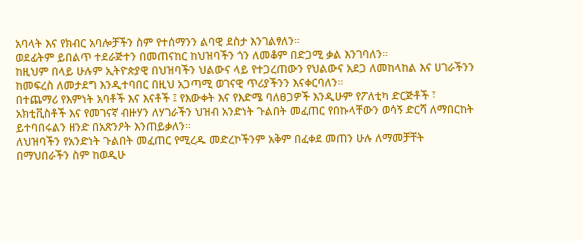አባላት እና የክብር አባሎቻችን ስም የተሰማንን ልባዊ ደስታ እንገልፃለን።
ወደፊትም ይበልጥ ተደራጅተን በመጠናከር ከህዝባችን ጎን ለመቆም በድጋሚ ቃል እንገባለን።
ከዚህም በላይ ሁሉም ኢትዮጵያዊ በህዝባችን ህልውና ላይ የተጋረጠውን የህልውና አደጋ ለመከላከል እና ሀገራችንን ከመፍረስ ለመታደግ እንዲተባበር በዚህ አጋጣሚ ወገናዊ ጥሪያችንን እናቀርባለን።
በተጨማሪ የእምነት አባቶች እና እናቶች ፤ የእውቀት እና የእድሜ ባለፀጋዎች እንዲሁም የፖለቲካ ድርጅቶች ፣ አክቲቪስቶች እና የመገናኛ ብዙሃን ለሃገራችን ህዝብ አንድነት ጉልበት መፈጠር የበኩላቸውን ወሳኝ ድርሻ ለማበርከት ይተባበሩልን ዘንድ በአጽንዖት እንጠይቃለን።
ለህዝባችን የአንድነት ጉልበት መፈጠር የሚረዱ መድረኮችንም አቅም በፈቀደ መጠን ሁሉ ለማመቻቸት በማህበራችን ስም ከወዲሁ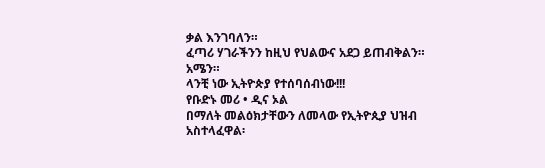ቃል እንገባለን።
ፈጣሪ ሃገራችንን ከዚህ የህልውና አደጋ ይጠብቅልን።
አሜን።
ላንቺ ነው ኢትዮጵያ የተሰባሰብነው!!!
የቡድኑ መሪ • ዲና ኦል
በማለት መልዕክታቸውን ለመላው የኢትዮጲያ ህዝብ አስተላፈዋል፡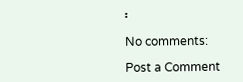፡

No comments:

Post a Comment